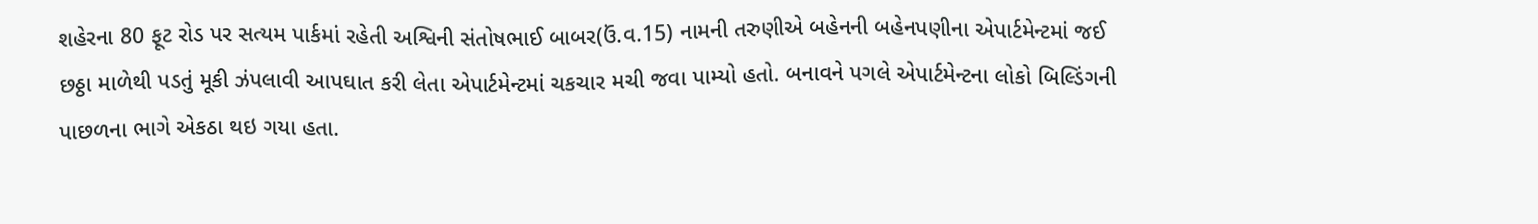શહેરના 80 ફૂટ રોડ પર સત્યમ પાર્કમાં રહેતી અશ્વિની સંતોષભાઈ બાબર(ઉં.વ.15) નામની તરુણીએ બહેનની બહેનપણીના એપાર્ટમેન્ટમાં જઈ છઠ્ઠા માળેથી પડતું મૂકી ઝંપલાવી આપઘાત કરી લેતા એપાર્ટમેન્ટમાં ચકચાર મચી જવા પામ્યો હતો. બનાવને પગલે એપાર્ટમેન્ટના લોકો બિલ્ડિંગની પાછળના ભાગે એકઠા થઇ ગયા હતા.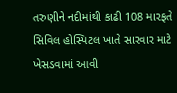તરુણીને નદીમાંથી કાઢી 108 મારફતે સિવિલ હોસ્પિટલ ખાતે સારવાર માટે ખેસડવામાં આવી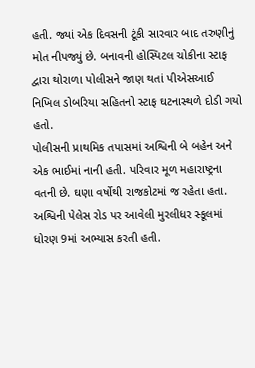હતી. જ્યાં એક દિવસની ટૂંકી સારવાર બાદ તરુણીનું મોત નીપજ્યું છે. બનાવની હોસ્પિટલ ચોકીના સ્ટાફ દ્વારા થોરાળા પોલીસને જાણ થતાં પીએસઆઈ નિખિલ ડોબરિયા સહિતનો સ્ટાફ ઘટનાસ્થળે દોડી ગયો હતો.
પોલીસની પ્રાથમિક તપાસમાં અશ્વિની બે બહેન અને એક ભાઈમાં નાની હતી. પરિવાર મૂળ મહારાષ્ટ્રના વતની છે. ઘણા વર્ષોથી રાજકોટમાં જ રહેતા હતા. અશ્વિની પેલેસ રોડ પર આવેલી મુરલીધર સ્કૂલમાં ધોરણ 9માં અભ્યાસ કરતી હતી.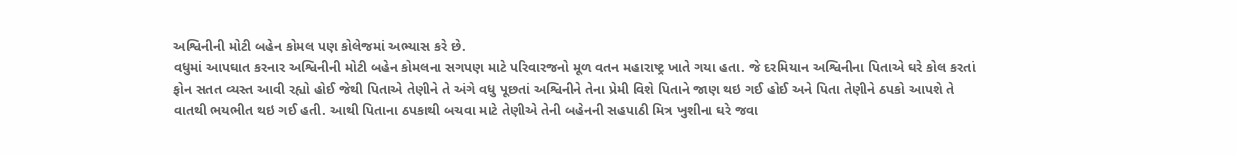અશ્વિનીની મોટી બહેન કોમલ પણ કોલેજમાં અભ્યાસ કરે છે.
વધુમાં આપઘાત કરનાર અશ્વિનીની મોટી બહેન કોમલના સગપણ માટે પરિવારજનો મૂળ વતન મહારાષ્ટ્ર ખાતે ગયા હતા. જે દરમિયાન અશ્વિનીના પિતાએ ઘરે કોલ કરતાં ફોન સતત વ્યસ્ત આવી રહ્યો હોઈ જેથી પિતાએ તેણીને તે અંગે વધુ પૂછતાં અશ્વિનીને તેના પ્રેમી વિશે પિતાને જાણ થઇ ગઈ હોઈ અને પિતા તેણીને ઠપકો આપશે તે વાતથી ભયભીત થઇ ગઈ હતી. આથી પિતાના ઠપકાથી બચવા માટે તેણીએ તેની બહેનની સહપાઠી મિત્ર ખુશીના ઘરે જવા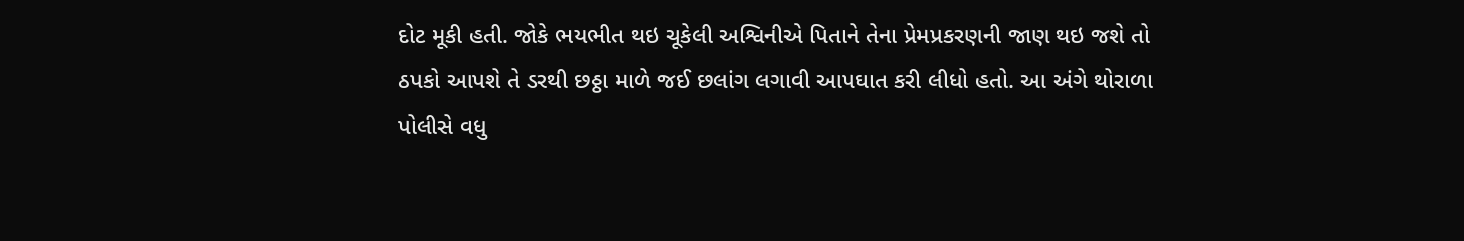દોટ મૂકી હતી. જોકે ભયભીત થઇ ચૂકેલી અશ્વિનીએ પિતાને તેના પ્રેમપ્રકરણની જાણ થઇ જશે તો ઠપકો આપશે તે ડરથી છઠ્ઠા માળે જઈ છલાંગ લગાવી આપઘાત કરી લીધો હતો. આ અંગે થોરાળા પોલીસે વધુ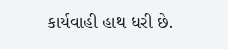કાર્યવાહી હાથ ધરી છે.